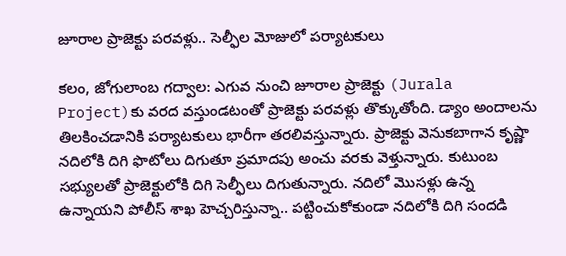జూరాల ప్రాజెక్టు పరవళ్లు.. సెల్ఫీల మోజులో పర్యాటకులు

కలం, జోగులాంబ గద్వాల: ఎగువ నుంచి జూరాల ప్రాజెక్టు (Jurala Project)కు వరద వస్తుండటంతో ప్రాజెక్టు పరవళ్లు తొక్కుతోంది. డ్యాం అందాలను తిలకించడానికి పర్యాటకులు భారీగా తరలివస్తున్నారు. ప్రాజెక్టు వెనుకబాగాన కృష్ణా నదిలోకి దిగి ఫొటోలు దిగుతూ ప్రమాదపు అంచు వరకు వెళ్తున్నారు. కుటుంబ సభ్యులతో ప్రాజెక్టులోకి దిగి సెల్ఫీలు దిగుతున్నారు. నదిలో మొసళ్లు ఉన్న ఉన్నాయని పోలీస్ శాఖ హెచ్చరిస్తున్నా.. పట్టించుకోకుండా నదిలోకి దిగి సందడి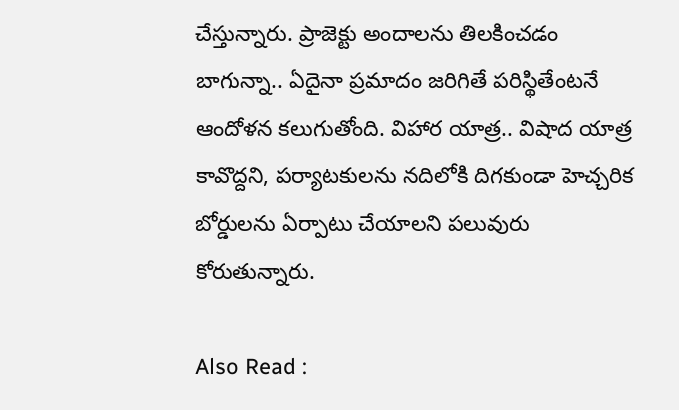చేస్తున్నారు. ప్రాజెక్టు అందాలను తిలకించడం బాగున్నా.. ఏదైనా ప్రమాదం జరిగితే పరిస్థితేంటనే ఆందోళన కలుగుతోంది. విహార యాత్ర.. విషాద యాత్ర కావొద్దని, పర్యాటకులను నదిలోకి దిగకుండా హెచ్చరిక బోర్డులను ఏర్పాటు చేయాలని పలువురు కోరుతున్నారు.

Also Read :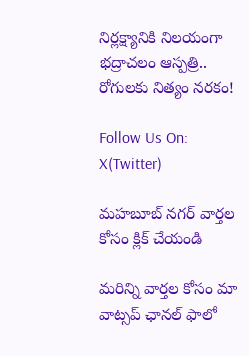నిర్లక్ష్యానికి నిలయంగా భద్రాచలం ఆస్పత్రి.. రోగులకు నిత్యం నరకం!

Follow Us On: X(Twitter)

మహబూబ్ నగర్ వార్తల కోసం క్లిక్ చేయండి

మ‌రిన్ని వార్త‌ల కోసం మా వాట్స‌ప్ ఛాన‌ల్ ఫాలో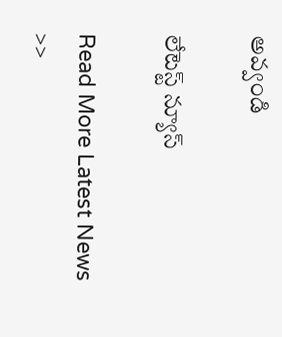అవ్వండి

లేటెస్ట్ న్యూస్‌

Read More Latest News >>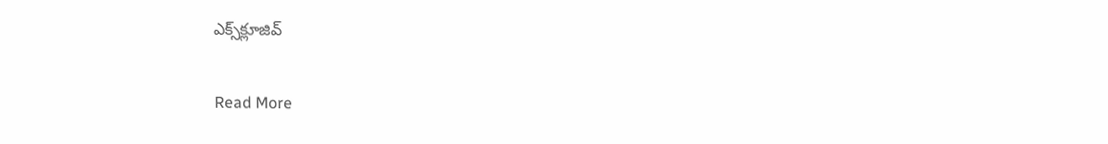ఎక్స్‌క్లూజివ్‌

Read More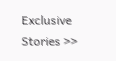Exclusive Stories >>